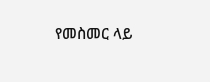የመስመር ላይ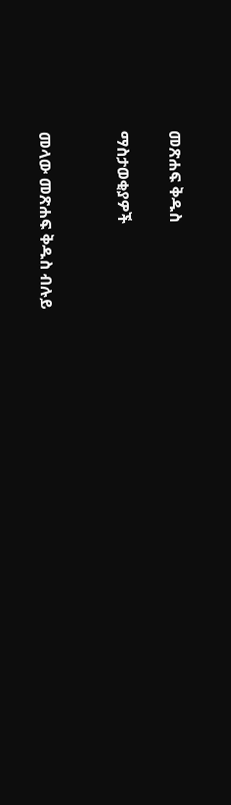መጽሐፍ ቅዱስ

ማስታወቂያዎች


መላው መጽሐፍ ቅዱስ ብሉይ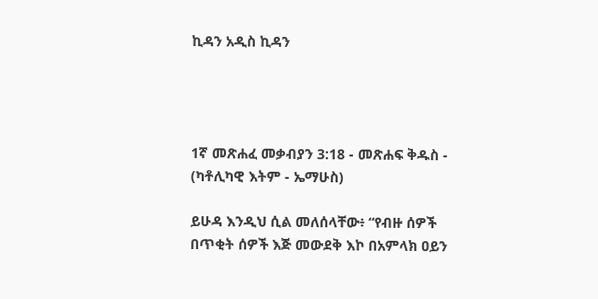ኪዳን አዲስ ኪዳን




1ኛ መጽሐፈ መቃብያን 3:18 - መጽሐፍ ቅዱስ - (ካቶሊካዊ እትም - ኤማሁስ)

ይሁዳ እንዲህ ሲል መለሰላቸው፥ “የብዙ ሰዎች በጥቂት ሰዎች እጅ መውደቅ እኮ በአምላክ ዐይን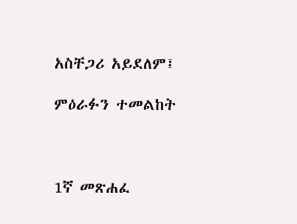አስቸጋሪ አይደለም፤

ምዕራፉን ተመልከት



1ኛ መጽሐፈ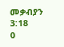መቃብያን 3:18
0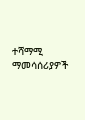ተሻማሚ ማመሳሰሪያዎች